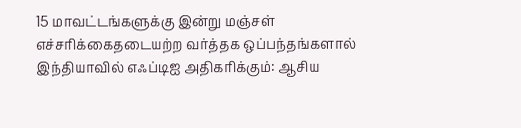15 மாவட்டங்களுக்கு இன்று மஞ்சள் எச்சரிக்கைதடையற்ற வர்த்தக ஒப்பந்தங்களால் இந்தியாவில் எஃப்டிஐ அதிகரிக்கும்: ஆசிய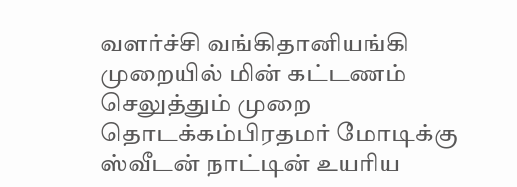வளர்ச்சி வங்கிதானியங்கி முறையில் மின் கட்டணம் செலுத்தும் முறை தொடக்கம்பிரதமர் மோடிக்கு ஸ்வீடன் நாட்டின் உயரிய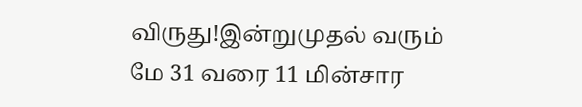விருது!இன்றுமுதல் வரும் மே 31 வரை 11 மின்சார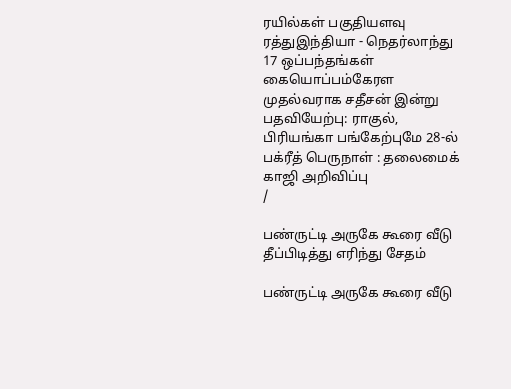ரயில்கள் பகுதியளவு ரத்துஇந்தியா - நெதர்லாந்து 17 ஒப்பந்தங்கள் கையொப்பம்கேரள முதல்வராக சதீசன் இன்று பதவியேற்பு: ராகுல், பிரியங்கா பங்கேற்புமே 28-ல் பக்ரீத் பெருநாள் : தலைமைக் காஜி அறிவிப்பு
/

பண்ருட்டி அருகே கூரை வீடு தீப்பிடித்து எரிந்து சேதம்

பண்ருட்டி அருகே கூரை வீடு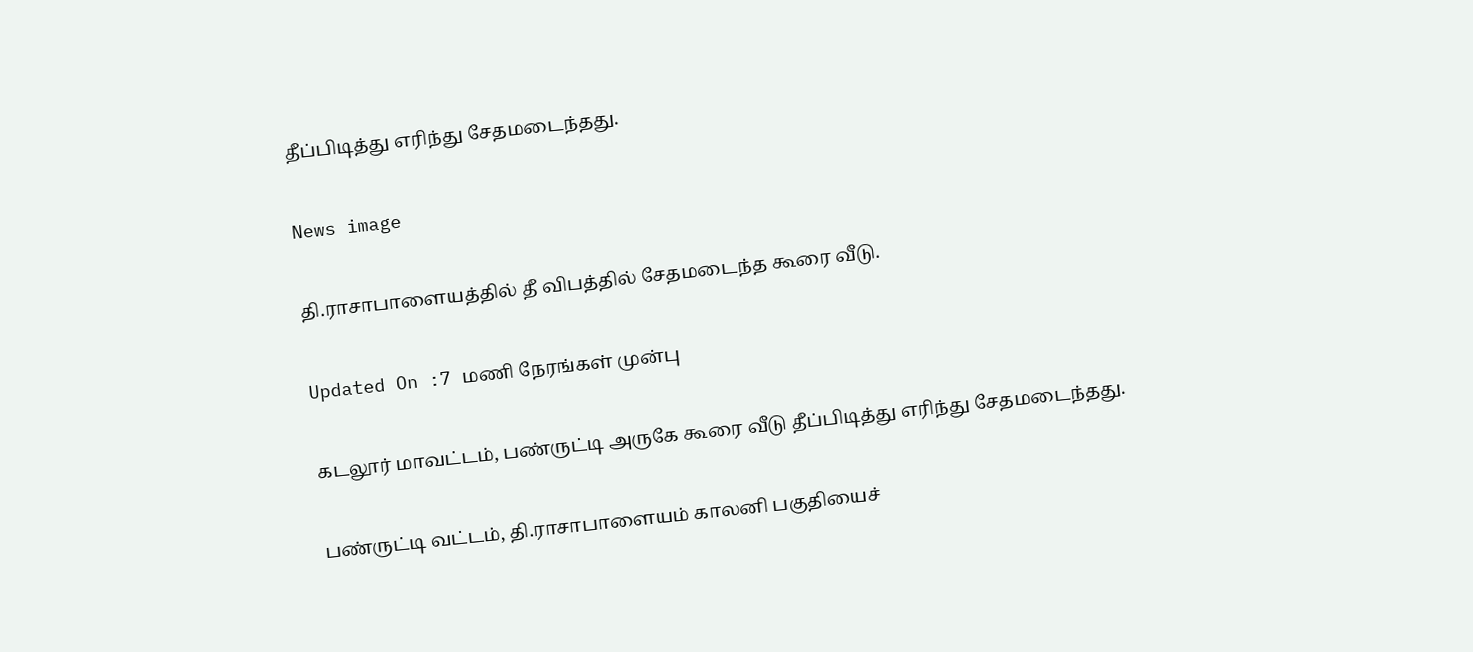தீப்பிடித்து எரிந்து சேதமடைந்தது.

News image

தி.ராசாபாளையத்தில் தீ விபத்தில் சேதமடைந்த கூரை வீடு.

Updated On :7 மணி நேரங்கள் முன்பு

கடலூர் மாவட்டம், பண்ருட்டி அருகே கூரை வீடு தீப்பிடித்து எரிந்து சேதமடைந்தது.

பண்ருட்டி வட்டம், தி.ராசாபாளையம் காலனி பகுதியைச்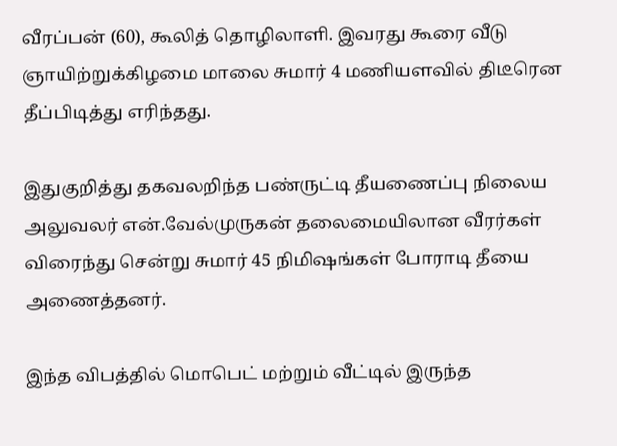வீரப்பன் (60), கூலித் தொழிலாளி. இவரது கூரை வீடு ஞாயிற்றுக்கிழமை மாலை சுமார் 4 மணியளவில் திடீரென தீப்பிடித்து எரிந்தது.

இதுகுறித்து தகவலறிந்த பண்ருட்டி தீயணைப்பு நிலைய அலுவலர் என்.வேல்முருகன் தலைமையிலான வீரர்கள் விரைந்து சென்று சுமார் 45 நிமிஷங்கள் போராடி தீயை அணைத்தனர்.

இந்த விபத்தில் மொபெட் மற்றும் வீட்டில் இருந்த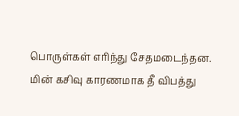பொருள்கள் எரிந்து சேதமடைந்தன. மின் கசிவு காரணமாக தீ விபத்து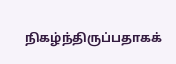நிகழ்ந்திருப்பதாகக்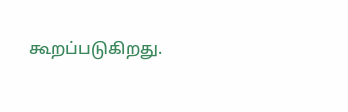கூறப்படுகிறது.